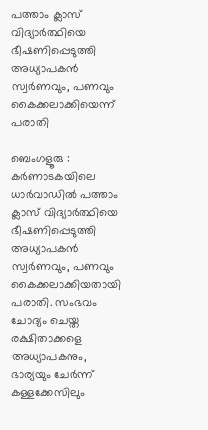പത്താം ക്ലാസ് വിദ്യാർത്ഥിയെ ഭീഷണിപ്പെടുത്തി അധ്യാപകൻ സ്വർണവും, പണവും കൈക്കലാക്കിയെന്ന് പരാതി

ബെംഗളൂരു : കർണാടകയിലെ ധാർവാഡിൽ പത്താം ക്ലാസ് വിദ്യാർത്ഥിയെ ഭീഷണിപ്പെടുത്തി അധ്യാപകൻ സ്വർണവും, പണവും കൈക്കലാക്കിയതായി പരാതി. സംഭവം ചോദ്യം ചെയ്ത രക്ഷിതാക്കളെ അധ്യാപകനും, ഭാര്യയും ചേർന്ന് കള്ളക്കേസിലും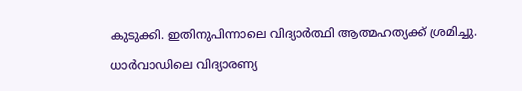കുടുക്കി. ഇതിനുപിന്നാലെ വിദ്യാർത്ഥി ആത്മഹത്യക്ക് ശ്രമിച്ചു.

ധാർവാഡിലെ വിദ്യാരണ്യ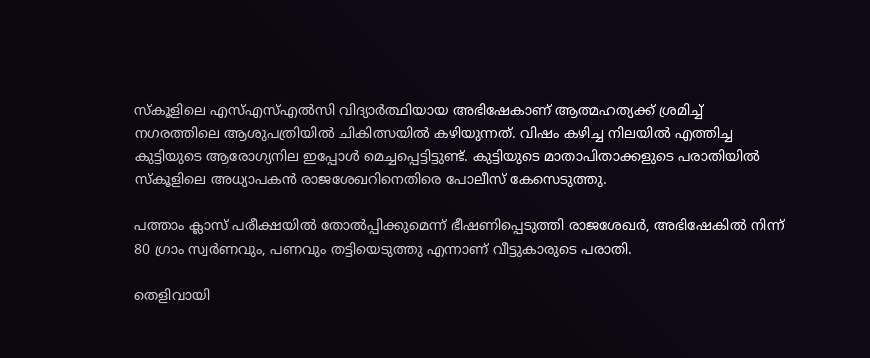സ്കൂളിലെ എസ്എസ്എൽസി വിദ്യാർത്ഥിയായ അഭിഷേകാണ് ആത്മഹത്യക്ക് ശ്രമിച്ച് നഗരത്തിലെ ആശുപത്രിയിൽ ചികിത്സയിൽ കഴിയുന്നത്. വിഷം കഴിച്ച നിലയിൽ എത്തിച്ച കുട്ടിയുടെ ആരോഗ്യനില ഇപ്പോൾ മെച്ചപ്പെട്ടിട്ടുണ്ട്. കുട്ടിയുടെ മാതാപിതാക്കളുടെ പരാതിയിൽ സ്കൂളിലെ അധ്യാപകൻ രാജശേഖറിനെതിരെ പോലീസ് കേസെടുത്തു.

പത്താം ക്ലാസ് പരീക്ഷയിൽ തോൽപ്പിക്കുമെന്ന് ഭീഷണിപ്പെടുത്തി രാജശേഖർ, അഭിഷേകിൽ നിന്ന് 80 ഗ്രാം സ്വ‍ർണവും, പണവും തട്ടിയെടുത്തു എന്നാണ് വീട്ടുകാരുടെ പരാതി.

തെളിവായി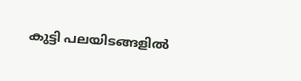കുട്ടി പലയിടങ്ങളിൽ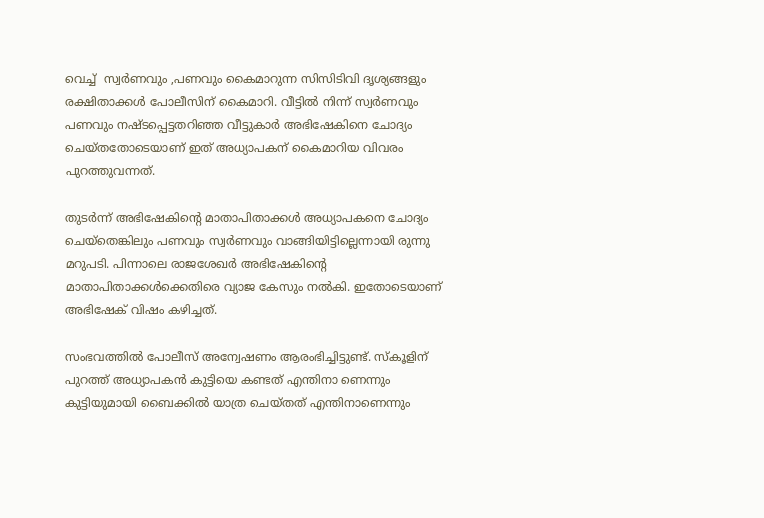വെച്ച്  സ്വർണവും ,പണവും കൈമാറുന്ന സിസിടിവി ദൃശ്യങ്ങളും രക്ഷിതാക്കൾ പോലീസിന് കൈമാറി. വീട്ടിൽ നിന്ന് സ്വർണവും പണവും നഷ്ടപ്പെട്ടതറിഞ്ഞ വീട്ടുകാർ അഭിഷേകിനെ ചോദ്യം ചെയ്തതോടെയാണ് ഇത് അധ്യാപകന് കൈമാറിയ വിവരം പുറത്തുവന്നത്.

തുടർന്ന് അഭിഷേകിന്റെ മാതാപിതാക്കൾ അധ്യാപകനെ ചോദ്യം ചെയ്തെങ്കിലും പണവും സ്വർണവും വാങ്ങിയിട്ടില്ലെന്നായി രുന്നു മറുപടി. പിന്നാലെ രാജശേഖർ അഭിഷേകിന്റെ മാതാപിതാക്കൾക്കെതിരെ വ്യാജ കേസും നൽകി. ഇതോടെയാണ് അഭിഷേക് വിഷം കഴിച്ചത്.

സംഭവത്തിൽ പോലീസ് അന്വേഷണം ആരംഭിച്ചിട്ടുണ്ട്. സ്കൂളിന് പുറത്ത് അധ്യാപകൻ കുട്ടിയെ കണ്ടത് എന്തിനാ ണെന്നും കുട്ടിയുമായി ബൈക്കിൽ യാത്ര ചെയ്തത് എന്തിനാണെന്നും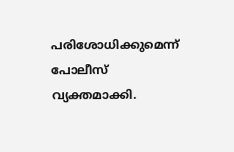പരിശോധിക്കുമെന്ന് പോലീസ് വ്യക്തമാക്കി.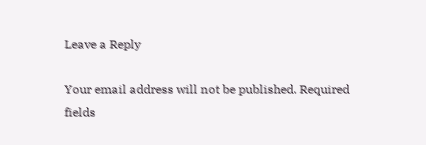Leave a Reply

Your email address will not be published. Required fields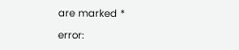are marked *

error: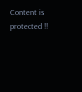Content is protected !!